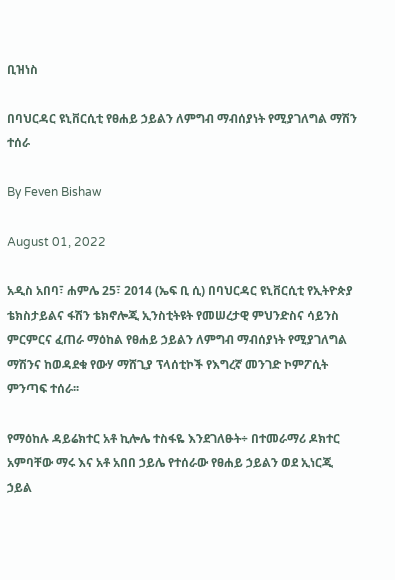ቢዝነስ

በባህርዳር ዩኒቨርሲቲ የፀሐይ ኃይልን ለምግብ ማብሰያነት የሚያገለግል ማሽን ተሰራ

By Feven Bishaw

August 01, 2022

አዲስ አበባ፣ ሐምሌ 25፣ 2014 (ኤፍ ቢ ሲ) በባህርዳር ዩኒቨርሲቲ የኢትዮጵያ ቴክስታይልና ፋሽን ቴክኖሎጂ ኢንስቲትዩት የመሠረታዊ ምህንድስና ሳይንስ ምርምርና ፈጠራ ማዕከል የፀሐይ ኃይልን ለምግብ ማብሰያነት የሚያገለግል ማሽንና ከወዳደቁ የውሃ ማሸጊያ ፕላሰቲኮች የእግረኛ መንገድ ኮምፖሲት ምንጣፍ ተሰራ፡፡

የማዕከሉ ዳይሬክተር አቶ ኪሎሌ ተስፋዬ እንደገለፁት÷ በተመራማሪ ዶክተር አምባቸው ማሩ እና አቶ አበበ ኃይሌ የተሰራው የፀሐይ ኃይልን ወደ ኢነርጂ ኃይል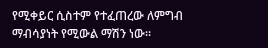የሚቀይር ሲስተም የተፈጠረው ለምግብ ማብሳያነት የሚውል ማሽን ነው።